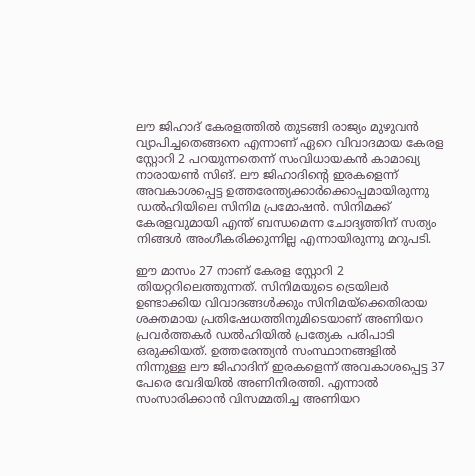ലൗ ജിഹാദ് കേരളത്തിൽ തുടങ്ങി രാജ്യം മുഴുവൻ വ്യാപിച്ചതെങ്ങനെ എന്നാണ് ഏറെ വിവാദമായ കേരള സ്റ്റോറി 2 പറയുന്നതെന്ന് സംവിധായകൻ കാമാഖ്യ നാരായൺ സിങ്. ലൗ ജിഹാദിന്‍റെ ഇരകളെന്ന് അവകാശപ്പെട്ട ഉത്തരേന്ത്യക്കാര്‍ക്കൊപ്പമായിരുന്നു ഡൽഹിയിലെ സിനിമ പ്രമോഷൻ. സിനിമക്ക് കേരളവുമായി എന്ത് ബന്ധമെന്ന ചോദ്യത്തിന് സത്യം നിങ്ങൾ അംഗീകരിക്കുന്നില്ല എന്നായിരുന്നു മറുപടി.

ഈ മാസം 27 നാണ് കേരള സ്റ്റോറി 2 തിയറ്ററിലെത്തുന്നത്. സിനിമയുടെ ട്രെയിലര്‍ ഉണ്ടാക്കിയ വിവാദങ്ങള്‍ക്കും സിനിമയ്ക്കെതിരായ ശക്തമായ പ്രതിഷേധത്തിനുമിടെയാണ് അണിയറ പ്രവർത്തകർ ഡൽഹിയിൽ പ്രത്യേക പരിപാടി ഒരുക്കിയത്. ഉത്തരേന്ത്യൻ സംസ്ഥാനങ്ങളിൽ നിന്നുള്ള ലൗ ജിഹാദിന് ഇരകളെന്ന് അവകാശപ്പെട്ട 37 പേരെ വേദിയിൽ അണിനിരത്തി. എന്നാല്‍ സംസാരിക്കാൻ വിസമ്മതിച്ച അണിയറ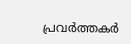പ്രവർത്തകർ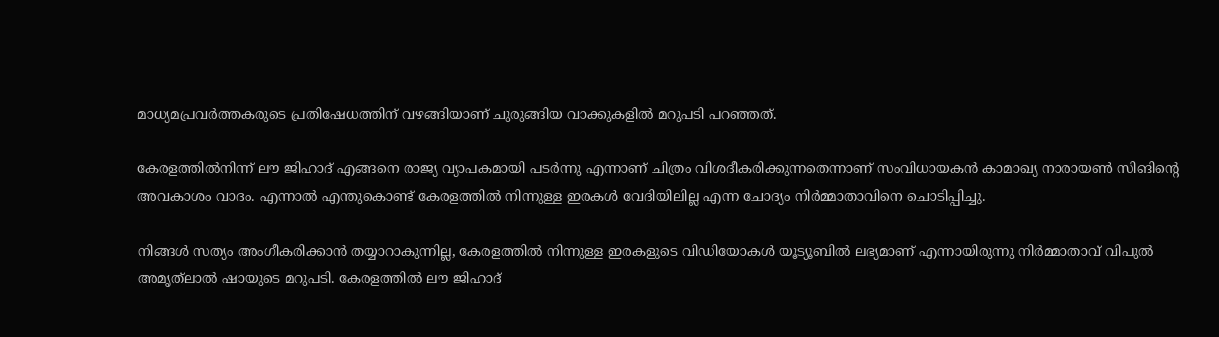മാധ്യമപ്രവർത്തകരുടെ പ്രതിഷേധത്തിന് വഴങ്ങിയാണ് ചുരുങ്ങിയ വാക്കുകളിൽ മറുപടി പറഞ്ഞത്.

കേരളത്തിൽനിന്ന് ലൗ ജിഹാദ് എങ്ങനെ രാജ്യ വ്യാപകമായി പടർന്നു എന്നാണ് ചിത്രം വിശദീകരിക്കുന്നതെന്നാണ് സംവിധായകൻ കാമാഖ്യ നാരായൺ സിങിന്‍റെ അവകാശം വാദം. എന്നാല്‍ എന്തുകൊണ്ട് കേരളത്തിൽ നിന്നുള്ള ഇരകൾ വേദിയിലില്ല എന്ന ചോദ്യം നിർമ്മാതാവിനെ ചൊടിപ്പിച്ചു.

നിങ്ങൾ സത്യം അംഗീകരിക്കാൻ തയ്യാറാകുന്നില്ല, കേരളത്തിൽ നിന്നുള്ള ഇരകളുടെ വിഡിയോകൾ യൂട്യൂബിൽ ലഭ്യമാണ് എന്നായിരുന്നു നിർമ്മാതാവ് വിപുൽ അമൃത്‌ലാൽ ഷായുടെ മറുപടി. കേരളത്തിൽ ലൗ ജിഹാദ്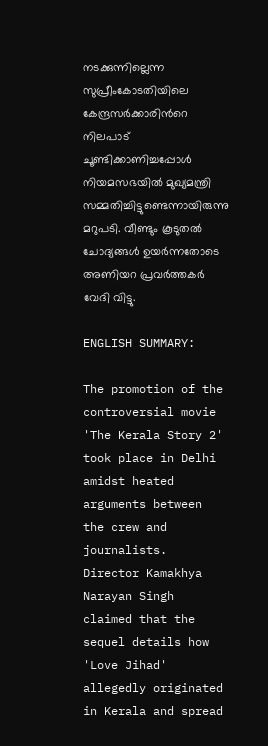നടക്കുന്നില്ലെന്ന സുപ്രീംകോടതിയിലെ കേന്ദ്രസർക്കാരിന്‍റെ നിലപാട് ചൂണ്ടിക്കാണിച്ചപ്പോൾ നിയമസഭയിൽ മുഖ്യമന്ത്രി സമ്മതിച്ചിട്ടുണ്ടെന്നായിരുന്നു മറുപടി. വീണ്ടും കൂടുതൽ ചോദ്യങ്ങൾ ഉയർന്നതോടെ അണിയറ പ്രവർത്തകർ വേദി വിട്ടു.

ENGLISH SUMMARY:

The promotion of the controversial movie 'The Kerala Story 2' took place in Delhi amidst heated arguments between the crew and journalists. Director Kamakhya Narayan Singh claimed that the sequel details how 'Love Jihad' allegedly originated in Kerala and spread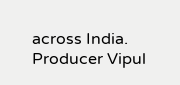across India. Producer Vipul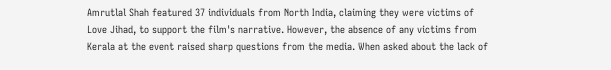Amrutlal Shah featured 37 individuals from North India, claiming they were victims of Love Jihad, to support the film's narrative. However, the absence of any victims from Kerala at the event raised sharp questions from the media. When asked about the lack of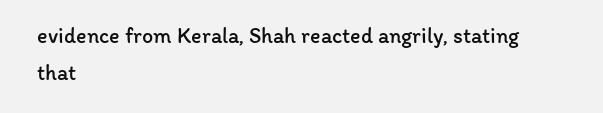evidence from Kerala, Shah reacted angrily, stating that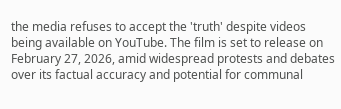the media refuses to accept the 'truth' despite videos being available on YouTube. The film is set to release on February 27, 2026, amid widespread protests and debates over its factual accuracy and potential for communal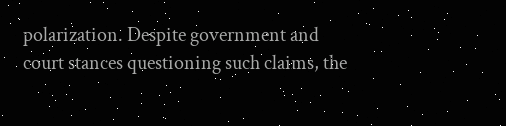polarization. Despite government and court stances questioning such claims, the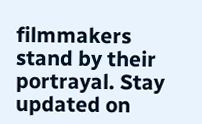filmmakers stand by their portrayal. Stay updated on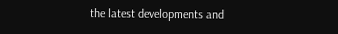the latest developments and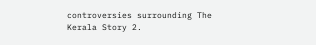controversies surrounding The Kerala Story 2.